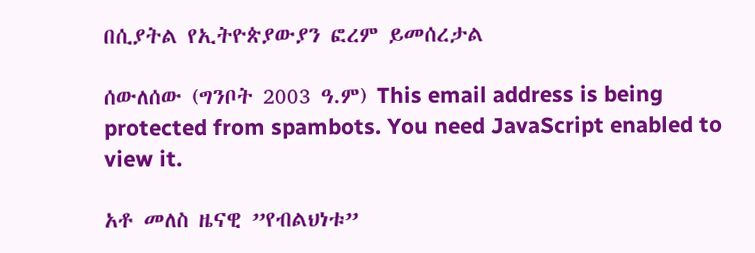በሲያትል የኢትዮጵያውያን ፎረም ይመሰረታል

ሰውለሰው (ግንቦት 2003 ዓ.ም) This email address is being protected from spambots. You need JavaScript enabled to view it.

አቶ መለስ ዜናዊ ”የብልህነቱ”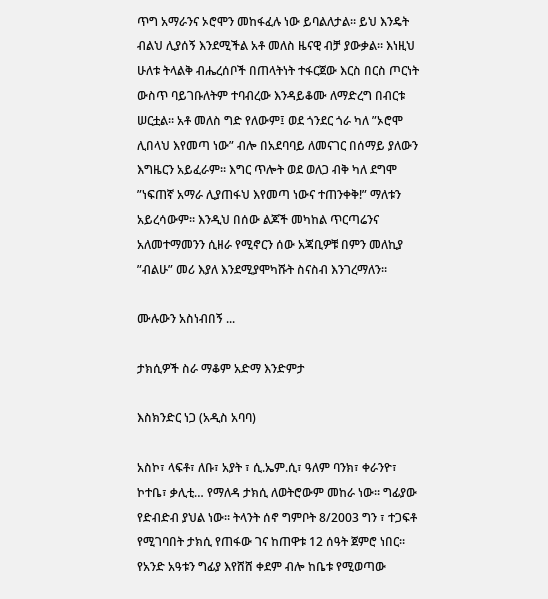ጥግ አማራንና ኦሮሞን መከፋፈሉ ነው ይባልለታል። ይህ እንዴት ብልህ ሊያሰኝ እንደሚችል አቶ መለስ ዜናዊ ብቻ ያውቃል። እነዚህ ሁለቱ ትላልቅ ብሔረሰቦች በጠላትነት ተፋርጀው እርስ በርስ ጦርነት ውስጥ ባይገቡለትም ተባብረው እንዳይቆሙ ለማድረግ በብርቱ ሠርቷል። አቶ መለስ ግድ የለውም፤ ወደ ጎንደር ጎራ ካለ ”ኦሮሞ ሊበላህ እየመጣ ነው” ብሎ በአደባባይ ለመናገር በሰማይ ያለውን እግዜርን አይፈራም። እግር ጥሎት ወደ ወለጋ ብቅ ካለ ደግሞ ”ነፍጠኛ አማራ ሊያጠፋህ እየመጣ ነውና ተጠንቀቅ!” ማለቱን አይረሳውም። እንዲህ በሰው ልጆች መካከል ጥርጣሬንና አለመተማመንን ሲዘራ የሚኖርን ሰው አጃቢዎቹ በምን መለኪያ ”ብልሁ” መሪ እያለ እንደሚያሞካሹት ስናስብ እንገረማለን።

ሙሉውን አስነብበኝ ...

ታክሲዎች ስራ ማቆም አድማ እንድምታ

እስክንድር ነጋ (አዲስ አባባ)

አስኮ፣ ላፍቶ፣ ለቡ፣ አያት ፣ ሲ.ኤም.ሲ፣ ዓለም ባንክ፣ ቀራንዮ፣ ኮተቤ፣ ቃሊቲ… የማለዳ ታክሲ ለወትሮውም መከራ ነው። ግፊያው የድብድብ ያህል ነው። ትላንት ሰኖ ግምቦት 8/2003 ግን ፣ ተጋፍቶ የሚገባበት ታክሲ የጠፋው ገና ከጠዋቱ 12 ሰዓት ጀምሮ ነበር። የአንድ አዓቱን ግፊያ እየሸሸ ቀደም ብሎ ከቤቱ የሚወጣው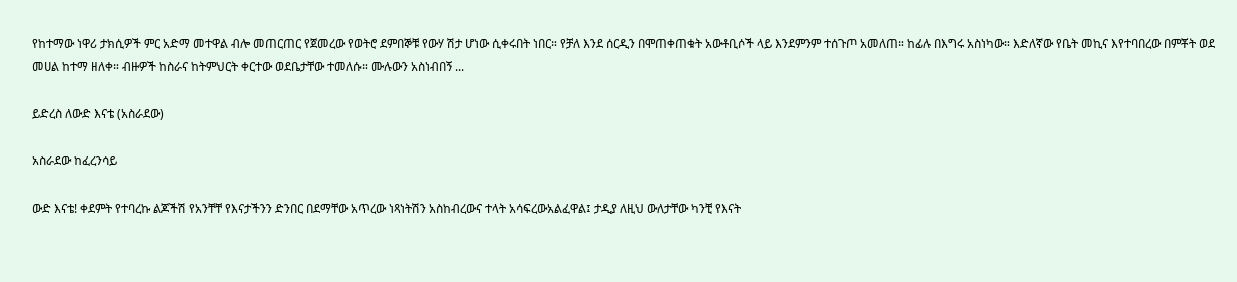የከተማው ነዋሪ ታክሲዎች ምር አድማ መተዋል ብሎ መጠርጠር የጀመረው የወትሮ ደምበኞቹ የውሃ ሽታ ሆነው ሲቀሩበት ነበር። የቻለ እንደ ሰርዲን በሞጠቀጠቁት አውቶቢሶች ላይ እንደምንም ተሰጉጦ አመለጠ። ከፊሉ በእግሩ አስነካው። እድለኛው የቤት መኪና እየተባበረው በምቾት ወደ መሀል ከተማ ዘለቀ። ብዙዎች ከስራና ከትምህርት ቀርተው ወደቤታቸው ተመለሱ። ሙሉውን አስነብበኝ ...

ይድረስ ለውድ እናቴ (አስራደው)

አስራደው ከፈረንሳይ

ውድ እናቴ! ቀደምት የተባረኩ ልጆችሽ የአንቸቸ የእናታችንን ድንበር በደማቸው አጥረው ነጻነትሽን አስከብረውና ተላት አሳፍረውአልፈዋል፤ ታዲያ ለዚህ ውለታቸው ካንቺ የእናት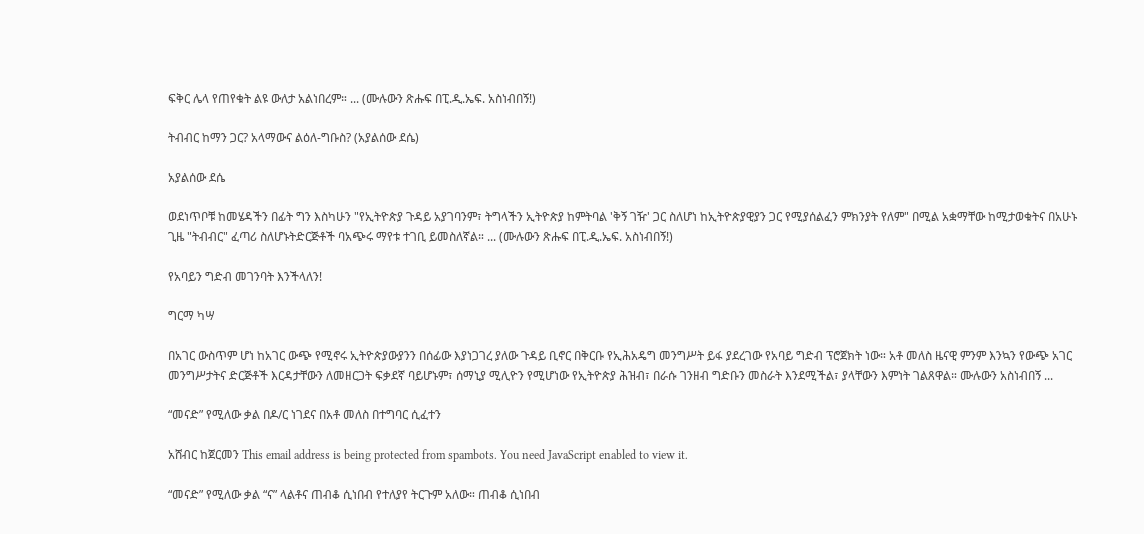ፍቅር ሌላ የጠየቁት ልዩ ውለታ አልነበረም። ... (ሙሉውን ጽሑፍ በፒ.ዲ.ኤፍ. አስነብበኝ!)

ትብብር ከማን ጋር? አላማውና ልዕለ-ግቡስ? (አያልሰው ደሴ)

አያልሰው ደሴ

ወደነጥቦቹ ከመሄዳችን በፊት ግን እስካሁን "የኢትዮጵያ ጉዳይ አያገባንም፣ ትግላችን ኢትዮጵያ ከምትባል 'ቅኝ ገዥ' ጋር ስለሆነ ከኢትዮጵያዊያን ጋር የሚያሰልፈን ምክንያት የለም" በሚል አቋማቸው ከሚታወቁትና በአሁኑ ጊዜ "ትብብር" ፈጣሪ ስለሆኑትድርጅቶች ባአጭሩ ማየቱ ተገቢ ይመስለኛል። ... (ሙሉውን ጽሑፍ በፒ.ዲ.ኤፍ. አስነብበኝ!)

የአባይን ግድብ መገንባት እንችላለን!

ግርማ ካሣ

በአገር ውስጥም ሆነ ከአገር ውጭ የሚኖሩ ኢትዮጵያውያንን በሰፊው እያነጋገረ ያለው ጉዳይ ቢኖር በቅርቡ የኢሕአዴግ መንግሥት ይፋ ያደረገው የአባይ ግድብ ፕሮጀክት ነው። አቶ መለስ ዜናዊ ምንም እንኳን የውጭ አገር መንግሥታትና ድርጅቶች እርዳታቸውን ለመዘርጋት ፍቃደኛ ባይሆኑም፣ ሰማኒያ ሚሊዮን የሚሆነው የኢትዮጵያ ሕዝብ፣ በራሱ ገንዘብ ግድቡን መስራት እንደሚችል፣ ያላቸውን እምነት ገልጸዋል። ሙሉውን አስነብበኝ ...

“መናድ” የሚለው ቃል በዶ/ር ነገደና በአቶ መለስ በተግባር ሲፈተን

አሸብር ከጀርመን This email address is being protected from spambots. You need JavaScript enabled to view it.

“መናድ” የሚለው ቃል “ና” ላልቶና ጠብቆ ሲነበብ የተለያየ ትርጉም አለው። ጠብቆ ሲነበብ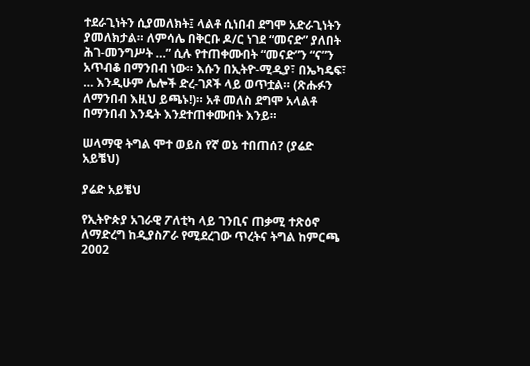ተደራጊነትን ሲያመለክት፤ ላልቶ ሲነበብ ደግሞ አድራጊነትን ያመለክታል። ለምሳሌ በቅርቡ ዶ/ር ነገደ “መናድ” ያለበት ሕገ-መንግሥት …” ሲሉ የተጠቀሙበት “መናድ”ን “ና”ን አጥብቆ በማንበብ ነው። እሱን በኢትዮ-ሚዲያ፣ በኤካዴፍ፣ … እንዲሁም ሌሎች ድረ-ገጾች ላይ ወጥቷል። (ጽሑፉን ለማንበብ እዚህ ይጫኑ!)። አቶ መለስ ደግሞ አላልቶ በማንበብ እንዴት እንደተጠቀሙበት እንይ።

ሠላማዊ ትግል ሞተ ወይስ የኛ ወኔ ተበጠሰ? (ያሬድ አይቼህ)

ያሬድ አይቼህ

የኢትዮጵያ አገራዊ ፖለቲካ ላይ ገንቢና ጠቃሚ ተጽዕኖ ለማድረግ ከዲያስፖራ የሚደረገው ጥረትና ትግል ከምርጫ 2002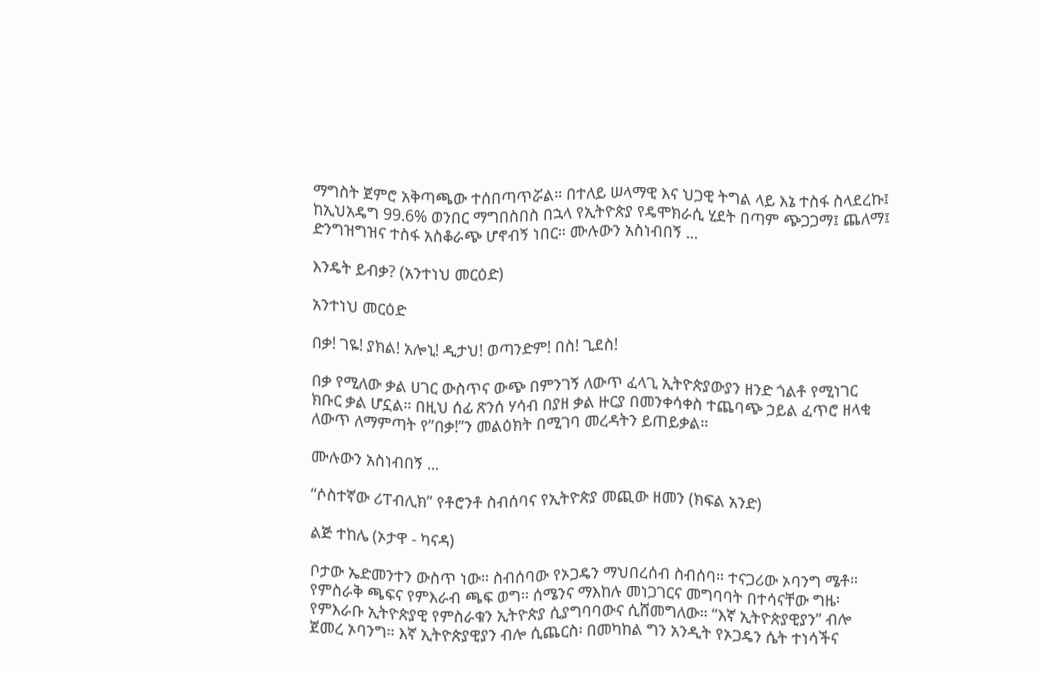ማግስት ጀምሮ አቅጣጫው ተሰበጣጥሯል። በተለይ ሠላማዊ እና ህጋዊ ትግል ላይ እኔ ተስፋ ስላደረኩ፤ ከኢህአዴግ 99.6% ወንበር ማግበስበስ በኋላ የኢትዮጵያ የዴሞክራሲ ሂደት በጣም ጭጋጋማ፤ ጨለማ፤ ድንግዝግዝና ተስፋ አስቆራጭ ሆኖብኝ ነበር። ሙሉውን አስነብበኝ ...

እንዴት ይብቃ? (አንተነህ መርዕድ)

አንተነህ መርዕድ

በቃ! ገዬ! ያክል! አሎኒ! ዲታህ! ወጣንድም! በስ! ጊደስ!

በቃ የሚለው ቃል ሀገር ውስጥና ውጭ በምንገኝ ለውጥ ፈላጊ ኢትዮጵያውያን ዘንድ ጎልቶ የሚነገር ክቡር ቃል ሆኗል። በዚህ ሰፊ ጽንሰ ሃሳብ በያዘ ቃል ዙርያ በመንቀሳቀስ ተጨባጭ ኃይል ፈጥሮ ዘላቂ ለውጥ ለማምጣት የ”በቃ!”ን መልዕክት በሚገባ መረዳትን ይጠይቃል።

ሙሉውን አስነብበኝ ...

“ሶስተኛው ሪፐብሊክ” የቶሮንቶ ስብሰባና የኢትዮጵያ መጪው ዘመን (ክፍል አንድ)

ልጅ ተከሌ (ኦታዋ - ካናዳ)

ቦታው ኤድመንተን ውስጥ ነው። ስብሰባው የኦጋዴን ማህበረሰብ ስብሰባ። ተናጋሪው ኦባንግ ሜቶ። የምስራቅ ጫፍና የምእራብ ጫፍ ወግ። ሰሜንና ማእከሉ መነጋገርና መግባባት በተሳናቸው ግዜ፡ የምእራቡ ኢትዮጵያዊ የምስራቁን ኢትዮጵያ ሲያግባባውና ሲሸመግለው። “እኛ ኢትዮጵያዊያን” ብሎ ጀመረ ኦባንግ። እኛ ኢትዮጵያዊያን ብሎ ሲጨርስ፡ በመካከል ግን አንዲት የኦጋዴን ሴት ተነሳችና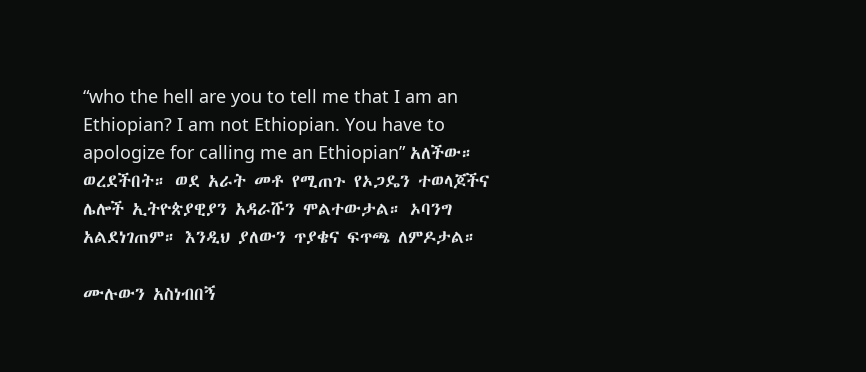“who the hell are you to tell me that I am an Ethiopian? I am not Ethiopian. You have to apologize for calling me an Ethiopian” አለችው። ወረደችበት። ወደ አራት መቶ የሚጠጉ የኦጋዴን ተወላጆችና ሌሎች ኢትዮጵያዊያን አዳራሹን ሞልተውታል። ኦባንግ አልደነገጠም። እንዲህ ያለውን ጥያቄና ፍጥጫ ለምዶታል።

ሙሉውን አስነብበኝ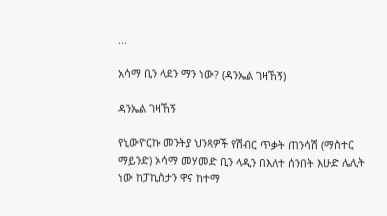...

አሳማ ቢን ላደን ማን ነው? (ዳንኤል ገዛኸኝ)

ዳንኤል ገዛኸኝ

የኒውዮርኩ መንትያ ህንጻዎች የሽብር ጥቃት ጠንሳሽ (ማስተር ማይንድ) ኦሳማ መሃመድ ቢን ላዲን በእለተ ሰንበት እሁድ ሌሊት ነው ከፓኪስታን ዋና ከተማ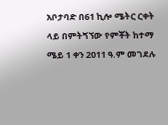አቦታባድ በ61 ኪሎ ሜትር ርቀት ላይ በምትጘኘው የምቾት ከተማ ሜይ 1 ቀን 2011 ዓ.ም መገደሉ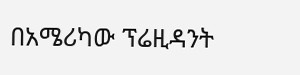በአሜሪካው ፕሬዚዳንት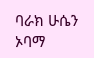ባራክ ሁሴን ኦባማ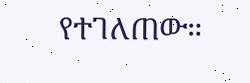የተገለጠው።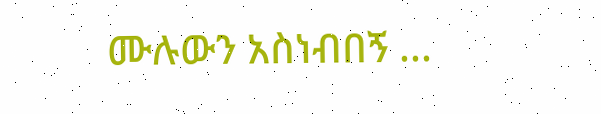ሙሉውን አስነብበኝ ...